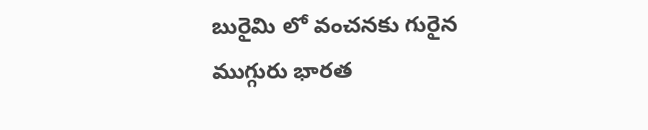బురైమి లో వంచనకు గురైన ముగ్గురు భారత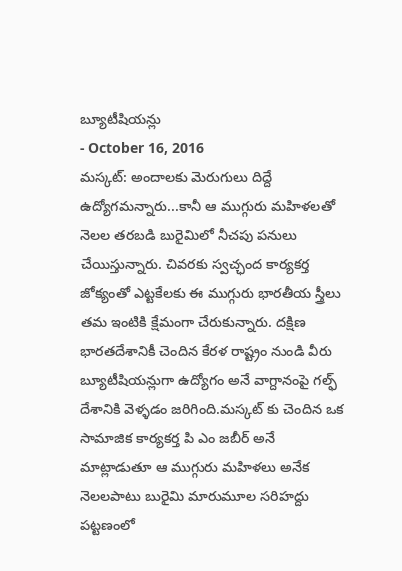బ్యూటీషియన్లు
- October 16, 2016
మస్కట్: అందాలకు మెరుగులు దిద్దే ఉద్యోగమన్నారు...కానీ ఆ ముగ్గురు మహిళలతో నెలల తరబడి బురైమిలో నీచపు పనులు చేయిస్తున్నారు. చివరకు స్వచ్ఛంద కార్యకర్త జోక్యంతో ఎట్టకేలకు ఈ ముగ్గురు భారతీయ స్త్రీలు తమ ఇంటికి క్షేమంగా చేరుకున్నారు. దక్షిణ భారతదేశానికీ చెందిన కేరళ రాష్ట్రం నుండి వీరు బ్యూటీషియన్లుగా ఉద్యోగం అనే వాగ్దానంపై గల్ఫ్ దేశానికి వెళ్ళడం జరిగింది.మస్కట్ కు చెందిన ఒక సామాజిక కార్యకర్త పి ఎం జబీర్ అనే మాట్లాడుతూ ఆ ముగ్గురు మహిళలు అనేక నెలలపాటు బురైమి మారుమూల సరిహద్దు పట్టణంలో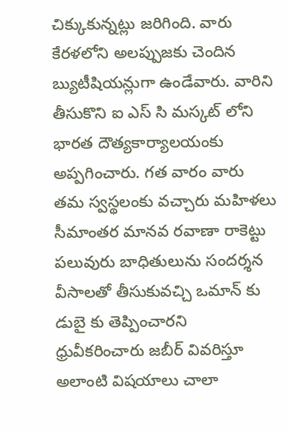చిక్కుకున్నట్లు జరిగింది. వారు కేరళలోని అలప్పుజకు చెందిన బ్యుటీషియన్లుగా ఉండేవారు. వారిని తీసుకొని ఐ ఎస్ సి మస్కట్ లోని భారత దౌత్యకార్యాలయంకు అప్పగించారు. గత వారం వారు తమ స్వస్థలంకు వచ్చారు మహిళలు సీమాంతర మానవ రవాణా రాకెట్టు పలువురు బాధితులును సందర్శన వీసాలతో తీసుకువచ్చి ఒమాన్ కు డుబై కు తెప్పించారని ధ్రువీకరించారు జబీర్ వివరిస్తూ అలాంటి విషయాలు చాలా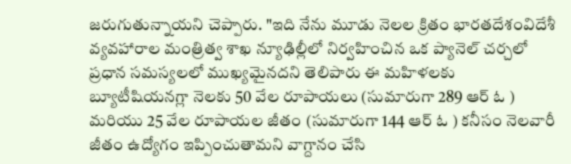జరుగుతున్నాయని చెప్పారు. "ఇది నేను మూడు నెలల క్రితం భారతదేశంవిదేశీ వ్యవహారాల మంత్రిత్వ శాఖ న్యూఢిల్లీలో నిర్వహించిన ఒక ప్యానెల్ చర్చలో ప్రధాన సమస్యలలో ముఖ్యమైనదని తెలిపారు ఈ మహిళలకు బ్యూటీషియనగ్లా నెలకు 50 వేల రూపాయలు (సుమారుగా 289 ఆర్ ఓ ) మరియు 25 వేల రూపాయల జీతం (సుమారుగా 144 ఆర్ ఓ ) కనీసం నెలవారీ జీతం ఉద్యోగం ఇప్పించుతామని వాగ్దానం చేసి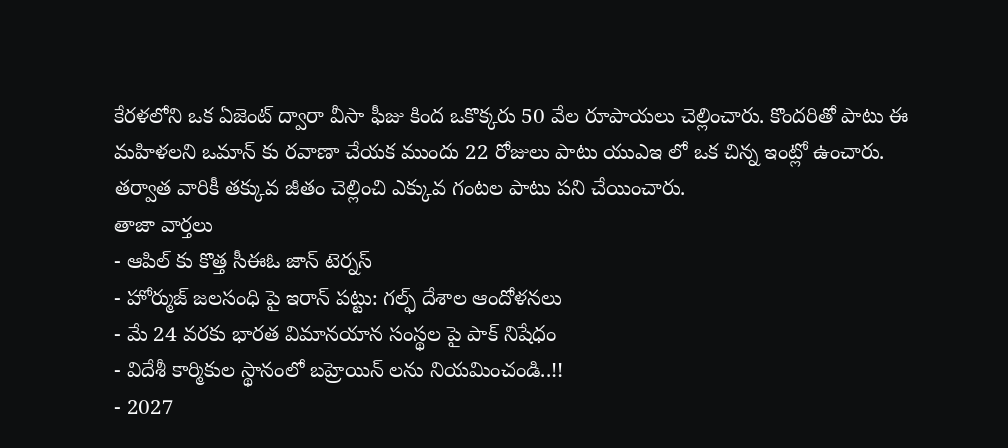కేరళలోని ఒక ఏజెంట్ ద్వారా వీసా ఫీజు కింద ఒకొక్కరు 50 వేల రూపాయలు చెల్లించారు. కొందరితో పాటు ఈ మహిళలని ఒమాన్ కు రవాణా చేయక ముందు 22 రోజులు పాటు యుఎఇ లో ఒక చిన్న ఇంట్లో ఉంచారు. తర్వాత వారికీ తక్కువ జీతం చెల్లించి ఎక్కువ గంటల పాటు పని చేయించారు.
తాజా వార్తలు
- ఆపిల్ కు కొత్త సీఈఓ జాన్ టెర్నస్
- హోర్ముజ్ జలసంధి పై ఇరాన్ పట్టు: గల్ఫ్ దేశాల ఆందోళనలు
- మే 24 వరకు భారత విమానయాన సంస్థల పై పాక్ నిషేధం
- విదేశీ కార్మికుల స్థానంలో బహ్రెయిన్ లను నియమించండి..!!
- 2027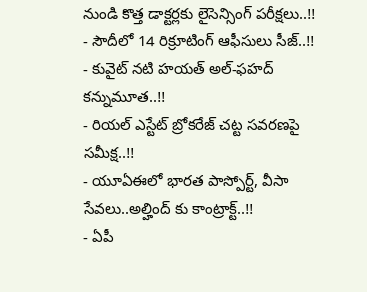నుండి కొత్త డాక్టర్లకు లైసెన్సింగ్ పరీక్షలు..!!
- సౌదీలో 14 రిక్రూటింగ్ ఆఫీసులు సీజ్..!!
- కువైట్ నటి హయత్ అల్-ఫహద్ కన్నుమూత..!!
- రియల్ ఎస్టేట్ బ్రోకరేజ్ చట్ట సవరణపై సమీక్ష..!!
- యూఏఈలో భారత పాస్పోర్ట్, వీసా సేవలు..అల్హింద్ కు కాంట్రాక్ట్..!!
- ఏపీ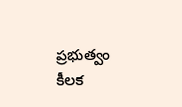ప్రభుత్వం కీలక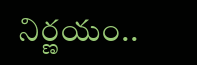నిర్ణయం..